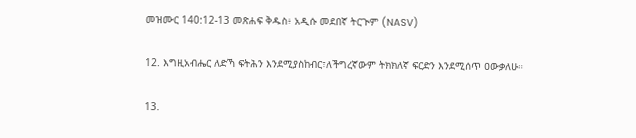መዝሙር 140:12-13 መጽሐፍ ቅዱስ፥ አዲሱ መደበኛ ትርጒም (NASV)

12. እግዚአብሔር ለድኻ ፍትሕን እንደሚያስከብር፣ለችግረኛውም ትክክለኛ ፍርድን እንደሚሰጥ ዐውቃለሁ።

13.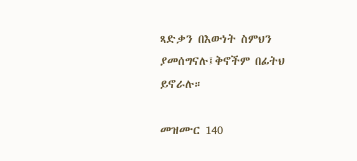ጻድቃን በእውነት ስምህን ያመሰግናሉ፤ቅኖችም በፊትህ ይኖራሉ።

መዝሙር 140